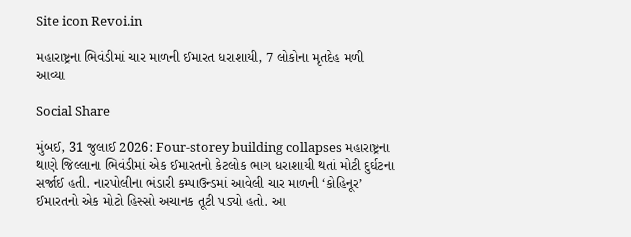Site icon Revoi.in

મહારાષ્ટ્રના ભિવંડીમાં ચાર માળની ઈમારત ધરાશાયી, 7 લોકોના મૃતદેહ મળી આવ્યા

Social Share

મુંબઈ, 31 જુલાઈ 2026: Four-storey building collapses મહારાષ્ટ્રના થાણે જિલ્લાના ભિવંડીમાં એક ઈમારતનો કેટલોક ભાગ ધરાશાયી થતાં મોટી દુર્ઘટના સર્જાઈ હતી. નારપોલીના ભંડારી કમ્પાઉન્ડમાં આવેલી ચાર માળની ‘કોહિનૂર’ ઈમારતનો એક મોટો હિસ્સો અચાનક તૂટી પડ્યો હતો. આ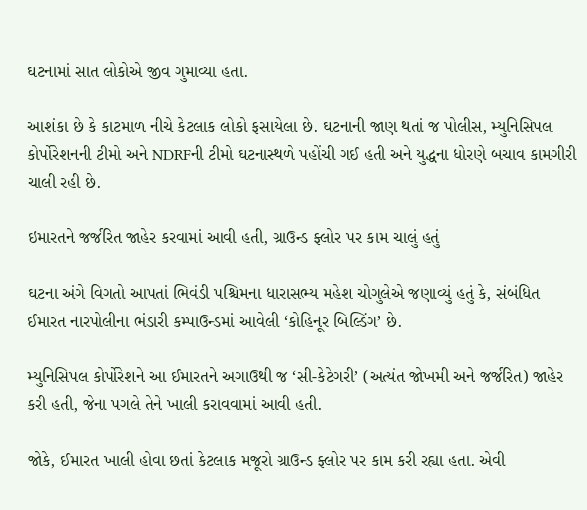ઘટનામાં સાત લોકોએ જીવ ગુમાવ્યા હતા.

આશંકા છે કે કાટમાળ નીચે કેટલાક લોકો ફસાયેલા છે. ઘટનાની જાણ થતાં જ પોલીસ, મ્યુનિસિપલ કોર્પોરેશનની ટીમો અને NDRFની ટીમો ઘટનાસ્થળે પહોંચી ગઈ હતી અને યુદ્ધના ધોરણે બચાવ કામગીરી ચાલી રહી છે.

ઇમારતને જર્જરિત જાહેર કરવામાં આવી હતી, ગ્રાઉન્ડ ફ્લોર પર કામ ચાલું હતું

ઘટના અંગે વિગતો આપતાં ભિવંડી પશ્ચિમના ધારાસભ્ય મહેશ ચોગુલેએ જણાવ્યું હતું કે, સંબંધિત ઈમારત નારપોલીના ભંડારી કમ્પાઉન્ડમાં આવેલી ‘કોહિનૂર બિલ્ડિંગ’ છે.

મ્યુનિસિપલ કોર્પોરેશને આ ઈમારતને અગાઉથી જ ‘સી-કેટેગરી’ (અત્યંત જોખમી અને જર્જરિત) જાહેર કરી હતી, જેના પગલે તેને ખાલી કરાવવામાં આવી હતી.

જોકે, ઈમારત ખાલી હોવા છતાં કેટલાક મજૂરો ગ્રાઉન્ડ ફ્લોર પર કામ કરી રહ્યા હતા. એવી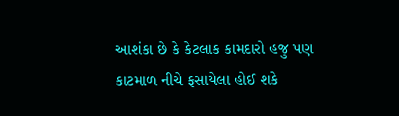આશંકા છે કે કેટલાક કામદારો હજુ પણ કાટમાળ નીચે ફસાયેલા હોઈ શકે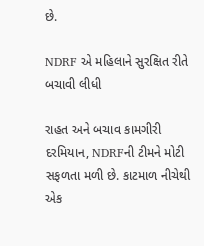છે.

NDRF એ મહિલાને સુરક્ષિત રીતે બચાવી લીધી

રાહત અને બચાવ કામગીરી દરમિયાન, NDRFની ટીમને મોટી સફળતા મળી છે. કાટમાળ નીચેથી એક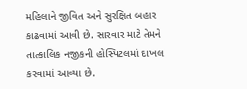મહિલાને જીવિત અને સુરક્ષિત બહાર કાઢવામાં આવી છે. સારવાર માટે તેમને તાત્કાલિક નજીકની હોસ્પિટલમાં દાખલ કરવામાં આવ્યા છે.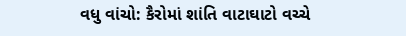વધુ વાંચો: કૈરોમાં શાંતિ વાટાઘાટો વચ્ચે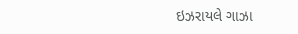ઇઝરાયલે ગાઝા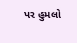પર હુમલો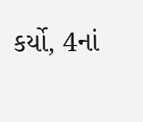કર્યો, 4નાં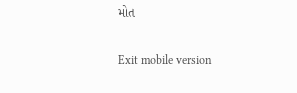મોત

Exit mobile version